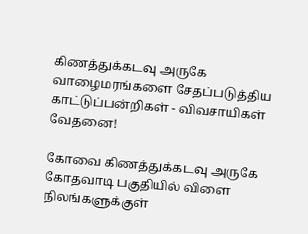கிணத்துக்கடவு அருகே வாழைமரங்களை சேதப்படுத்திய காட்டுப்பன்றிகள் - விவசாயிகள் வேதனை!

கோவை கிணத்துக்கடவு அருகே கோதவாடி பகுதியில் விளை நிலங்களுக்குள்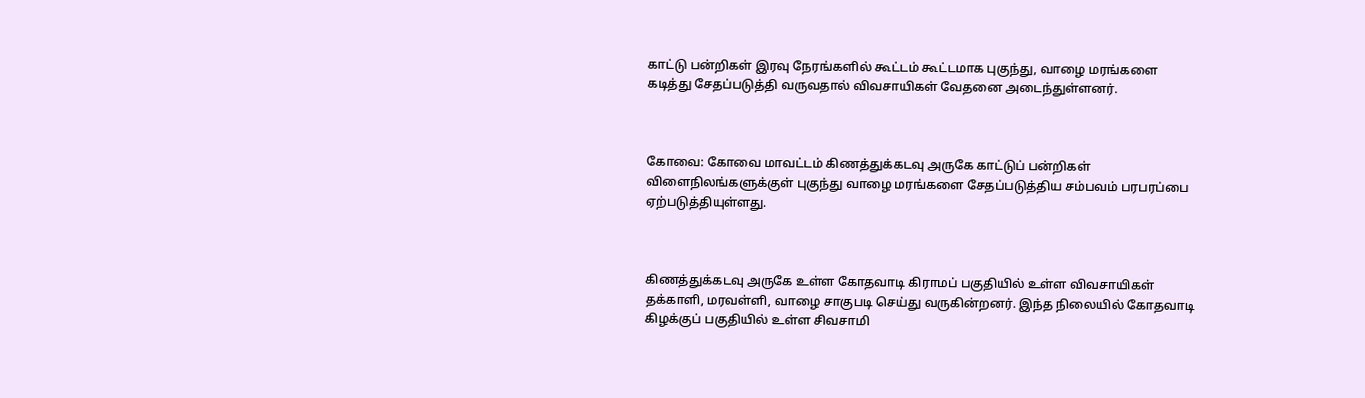காட்டு பன்றிகள் இரவு நேரங்களில் கூட்டம் கூட்டமாக புகுந்து, வாழை மரங்களை கடித்து சேதப்படுத்தி வருவதால் விவசாயிகள் வேதனை அடைந்துள்ளனர்.



கோவை: கோவை மாவட்டம் கிணத்துக்கடவு அருகே காட்டுப் பன்றிகள் விளைநிலங்களுக்குள் புகுந்து வாழை மரங்களை சேதப்படுத்திய சம்பவம் பரபரப்பை ஏற்படுத்தியுள்ளது.



கிணத்துக்கடவு அருகே உள்ள கோதவாடி கிராமப் பகுதியில் உள்ள விவசாயிகள் தக்காளி, மரவள்ளி, வாழை சாகுபடி செய்து வருகின்றனர். இந்த நிலையில் கோதவாடி கிழக்குப் பகுதியில் உள்ள சிவசாமி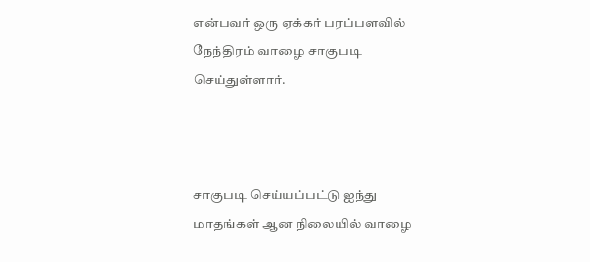என்பவர் ஒரு ஏக்கர் பரப்பளவில் நேந்திரம் வாழை சாகுபடி செய்துள்ளார்.



சாகுபடி செய்யப்பட்டு ஐந்து மாதங்கள் ஆன நிலையில் வாழை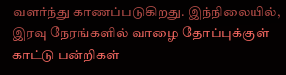வளர்ந்து காணப்படுகிறது. இந்நிலையில், இரவு நேரங்களில் வாழை தோப்புக்குள் காட்டு பன்றிகள்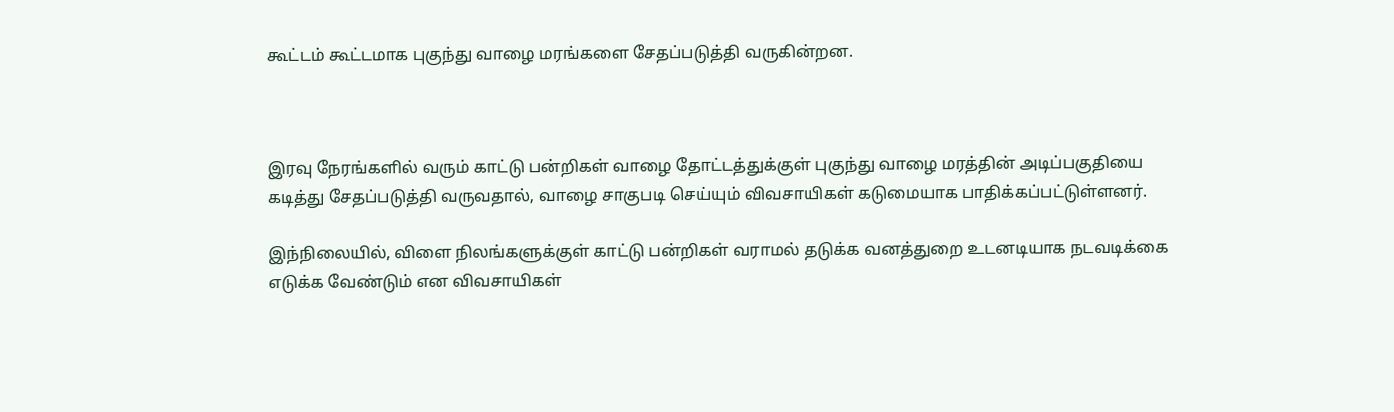கூட்டம் கூட்டமாக புகுந்து வாழை மரங்களை சேதப்படுத்தி வருகின்றன.



இரவு நேரங்களில் வரும் காட்டு பன்றிகள் வாழை தோட்டத்துக்குள் புகுந்து வாழை மரத்தின் அடிப்பகுதியை கடித்து சேதப்படுத்தி வருவதால், வாழை சாகுபடி செய்யும் விவசாயிகள் கடுமையாக பாதிக்கப்பட்டுள்ளனர்.

இந்நிலையில், விளை நிலங்களுக்குள் காட்டு பன்றிகள் வராமல் தடுக்க வனத்துறை உடனடியாக நடவடிக்கை எடுக்க வேண்டும் என விவசாயிகள்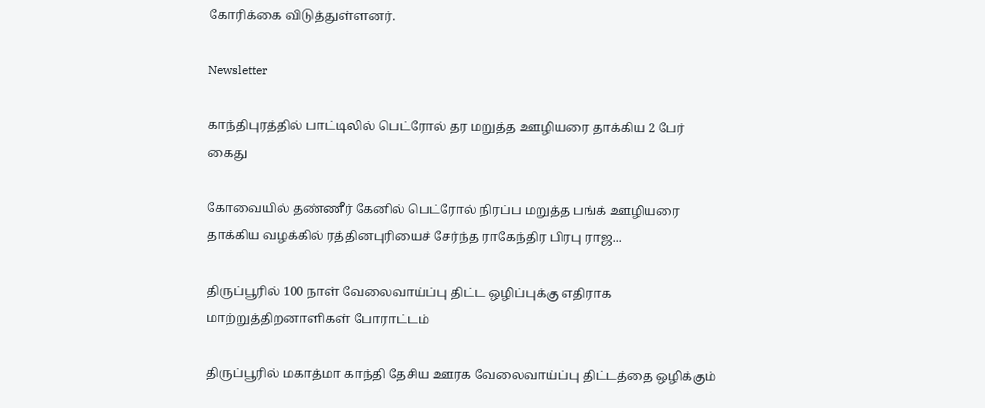கோரிக்கை விடுத்துள்ளனர்.

Newsletter

காந்திபுரத்தில் பாட்டிலில் பெட்ரோல் தர மறுத்த ஊழியரை தாக்கிய 2 பேர் கைது

கோவையில் தண்ணீர் கேனில் பெட்ரோல் நிரப்ப மறுத்த பங்க் ஊழியரை தாக்கிய வழக்கில் ரத்தினபுரியைச் சேர்ந்த ராகேந்திர பிரபு ராஜ...

திருப்பூரில் 100 நாள் வேலைவாய்ப்பு திட்ட ஒழிப்புக்கு எதிராக மாற்றுத்திறனாளிகள் போராட்டம்

திருப்பூரில் மகாத்மா காந்தி தேசிய ஊரக வேலைவாய்ப்பு திட்டத்தை ஒழிக்கும்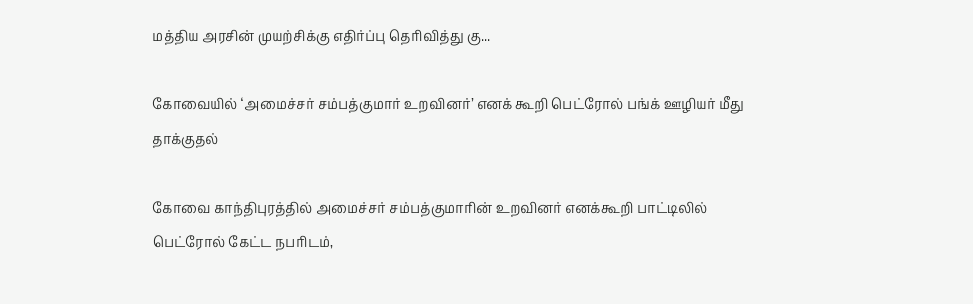மத்திய அரசின் முயற்சிக்கு எதிர்ப்பு தெரிவித்து கு...

கோவையில் ‘அமைச்சர் சம்பத்குமார் உறவினர்’ எனக் கூறி பெட்ரோல் பங்க் ஊழியர் மீது தாக்குதல்

கோவை காந்திபுரத்தில் அமைச்சர் சம்பத்குமாரின் உறவினர் எனக்கூறி பாட்டிலில் பெட்ரோல் கேட்ட நபரிடம்,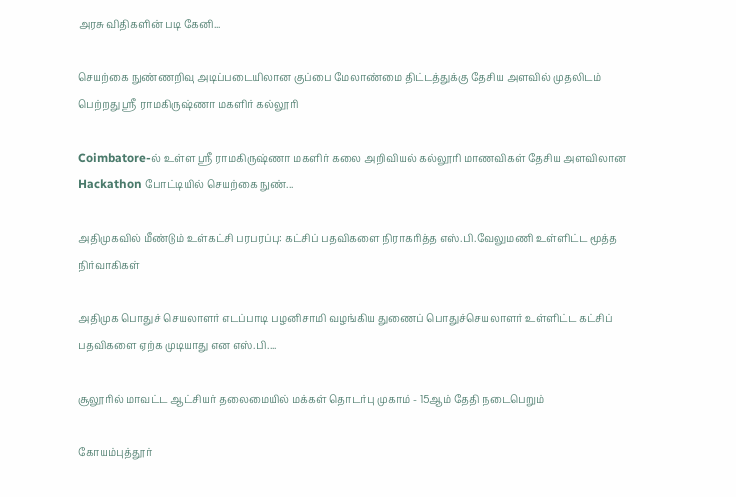அரசு விதிகளின் படி கேனி...

செயற்கை நுண்ணறிவு அடிப்படையிலான குப்பை மேலாண்மை திட்டத்துக்கு தேசிய அளவில் முதலிடம் பெற்றது ஶ்ரீ ராமகிருஷ்ணா மகளிர் கல்லூரி

Coimbatore-ல் உள்ள ஶ்ரீ ராமகிருஷ்ணா மகளிர் கலை அறிவியல் கல்லூரி மாணவிகள் தேசிய அளவிலான Hackathon போட்டியில் செயற்கை நுண்...

அதிமுகவில் மீண்டும் உள்கட்சி பரபரப்பு: கட்சிப் பதவிகளை நிராகரித்த எஸ்.பி.வேலுமணி உள்ளிட்ட மூத்த நிர்வாகிகள்

அதிமுக பொதுச் செயலாளர் எடப்பாடி பழனிசாமி வழங்கிய துணைப் பொதுச்செயலாளர் உள்ளிட்ட கட்சிப் பதவிகளை ஏற்க முடியாது என எஸ்.பி....

சூலூரில் மாவட்ட ஆட்சியர் தலைமையில் மக்கள் தொடர்பு முகாம் - 15ஆம் தேதி நடைபெறும்

கோயம்புத்தூர்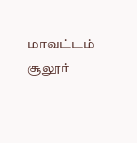மாவட்டம் சூலூர்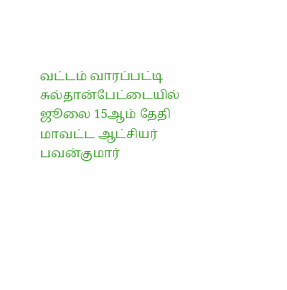வட்டம் வாரப்பட்டி சுல்தான்பேட்டையில் ஜூலை 15ஆம் தேதி மாவட்ட ஆட்சியர் பவன்குமார்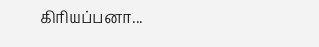கிரியப்பனா...